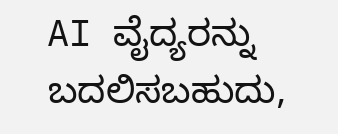AI ವೈದ್ಯರನ್ನು ಬದಲಿಸಬಹುದು,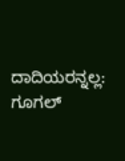ದಾದಿಯರನ್ನಲ್ಲ: ಗೂಗಲ್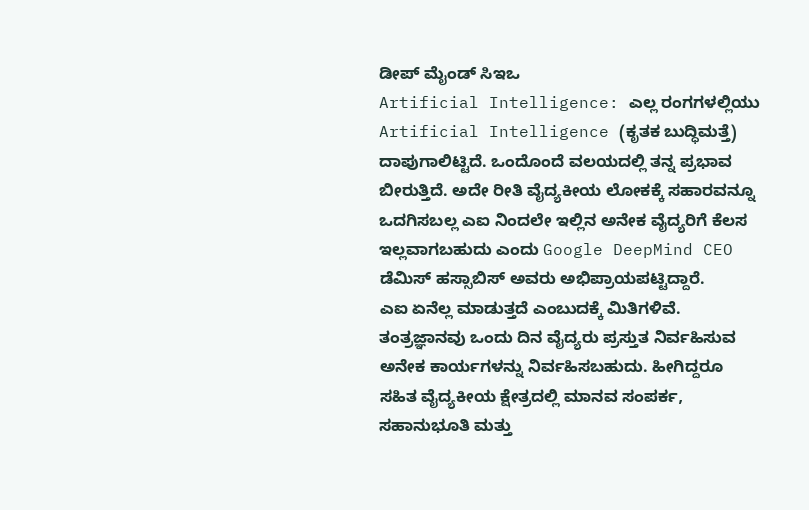ಡೀಪ್ ಮೈಂಡ್ ಸಿಇಒ
Artificial Intelligence: ಎಲ್ಲ ರಂಗಗಳಲ್ಲಿಯು Artificial Intelligence (ಕೃತಕ ಬುದ್ಧಿಮತ್ತೆ) ದಾಪುಗಾಲಿಟ್ಟಿದೆ. ಒಂದೊಂದೆ ವಲಯದಲ್ಲಿ ತನ್ನ ಪ್ರಭಾವ ಬೀರುತ್ತಿದೆ. ಅದೇ ರೀತಿ ವೈದ್ಯಕೀಯ ಲೋಕಕ್ಕೆ ಸಹಾರವನ್ನೂ ಒದಗಿಸಬಲ್ಲ ಎಐ ನಿಂದಲೇ ಇಲ್ಲಿನ ಅನೇಕ ವೈದ್ಯರಿಗೆ ಕೆಲಸ ಇಲ್ಲವಾಗಬಹುದು ಎಂದು Google DeepMind CEO ಡೆಮಿಸ್ ಹಸ್ಸಾಬಿಸ್ ಅವರು ಅಭಿಪ್ರಾಯಪಟ್ಟಿದ್ದಾರೆ.
ಎಐ ಏನೆಲ್ಲ ಮಾಡುತ್ತದೆ ಎಂಬುದಕ್ಕೆ ಮಿತಿಗಳಿವೆ. ತಂತ್ರಜ್ಞಾನವು ಒಂದು ದಿನ ವೈದ್ಯರು ಪ್ರಸ್ತುತ ನಿರ್ವಹಿಸುವ ಅನೇಕ ಕಾರ್ಯಗಳನ್ನು ನಿರ್ವಹಿಸಬಹುದು. ಹೀಗಿದ್ದರೂ ಸಹಿತ ವೈದ್ಯಕೀಯ ಕ್ಷೇತ್ರದಲ್ಲಿ ಮಾನವ ಸಂಪರ್ಕ, ಸಹಾನುಭೂತಿ ಮತ್ತು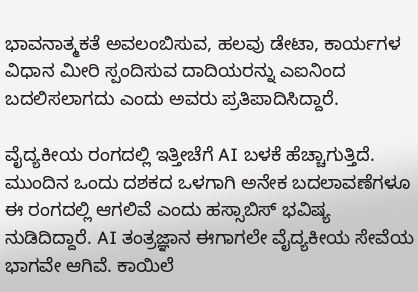ಭಾವನಾತ್ಮಕತೆ ಅವಲಂಬಿಸುವ, ಹಲವು ಡೇಟಾ, ಕಾರ್ಯಗಳ ವಿಧಾನ ಮೀರಿ ಸ್ಪಂದಿಸುವ ದಾದಿಯರನ್ನು ಎಐನಿಂದ ಬದಲಿಸಲಾಗದು ಎಂದು ಅವರು ಪ್ರತಿಪಾದಿಸಿದ್ದಾರೆ.

ವೈದ್ಯಕೀಯ ರಂಗದಲ್ಲಿ ಇತ್ತೀಚೆಗೆ AI ಬಳಕೆ ಹೆಚ್ಚಾಗುತ್ತಿದೆ. ಮುಂದಿನ ಒಂದು ದಶಕದ ಒಳಗಾಗಿ ಅನೇಕ ಬದಲಾವಣೆಗಳೂ ಈ ರಂಗದಲ್ಲಿ ಆಗಲಿವೆ ಎಂದು ಹಸ್ಸಾಬಿಸ್ ಭವಿಷ್ಯ ನುಡಿದಿದ್ದಾರೆ. AI ತಂತ್ರಜ್ಞಾನ ಈಗಾಗಲೇ ವೈದ್ಯಕೀಯ ಸೇವೆಯ ಭಾಗವೇ ಆಗಿವೆ. ಕಾಯಿಲೆ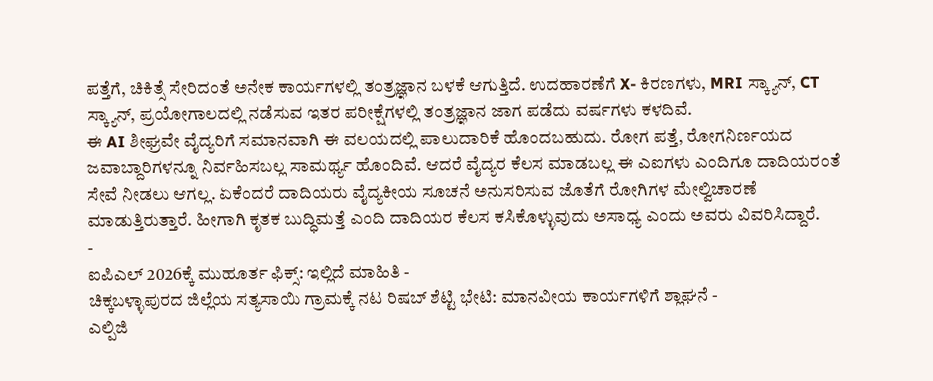ಪತ್ತೆಗೆ, ಚಿಕಿತ್ಸೆ ಸೇರಿದಂತೆ ಅನೇಕ ಕಾರ್ಯಗಳಲ್ಲಿ ತಂತ್ರಜ್ಞಾನ ಬಳಕೆ ಆಗುತ್ತಿದೆ. ಉದಹಾರಣೆಗೆ X- ಕಿರಣಗಳು, MRI ಸ್ಕ್ಯಾನ್, CT ಸ್ಕ್ಯಾನ್, ಪ್ರಯೋಗಾಲದಲ್ಲಿ ನಡೆಸುವ ಇತರ ಪರೀಕ್ಷೆಗಳಲ್ಲಿ ತಂತ್ರಜ್ಞಾನ ಜಾಗ ಪಡೆದು ವರ್ಷಗಳು ಕಳದಿವೆ.
ಈ AI ಶೀಘ್ರವೇ ವೈದ್ಯರಿಗೆ ಸಮಾನವಾಗಿ ಈ ವಲಯದಲ್ಲಿ ಪಾಲುದಾರಿಕೆ ಹೊಂದಬಹುದು. ರೋಗ ಪತ್ತೆ, ರೋಗನಿರ್ಣಯದ ಜವಾಬ್ದಾರಿಗಳನ್ನೂ ನಿರ್ವಹಿಸಬಲ್ಲ ಸಾಮರ್ಥ್ಯ ಹೊಂದಿವೆ. ಆದರೆ ವೈದ್ಯರ ಕೆಲಸ ಮಾಡಬಲ್ಲ ಈ ಎಐಗಳು ಎಂದಿಗೂ ದಾದಿಯರಂತೆ ಸೇವೆ ನೀಡಲು ಆಗಲ್ಲ. ಏಕೆಂದರೆ ದಾದಿಯರು ವೈದ್ಯಕೀಯ ಸೂಚನೆ ಅನುಸರಿಸುವ ಜೊತೆಗೆ ರೋಗಿಗಳ ಮೇಲ್ವಿಚಾರಣೆ ಮಾಡುತ್ತಿರುತ್ತಾರೆ. ಹೀಗಾಗಿ ಕೃತಕ ಬುದ್ಧಿಮತ್ತೆ ಎಂದಿ ದಾದಿಯರ ಕೆಲಸ ಕಸಿಕೊಳ್ಳುವುದು ಅಸಾಧ್ಯ ಎಂದು ಅವರು ವಿವರಿಸಿದ್ದಾರೆ.
-
ಐಪಿಎಲ್ 2026ಕ್ಕೆ ಮುಹೂರ್ತ ಫಿಕ್ಸ್: ಇಲ್ಲಿದೆ ಮಾಹಿತಿ -
ಚಿಕ್ಕಬಳ್ಳಾಪುರದ ಜಿಲ್ಲೆಯ ಸತ್ಯಸಾಯಿ ಗ್ರಾಮಕ್ಕೆ ನಟ ರಿಷಬ್ ಶೆಟ್ಟಿ ಭೇಟಿ: ಮಾನವೀಯ ಕಾರ್ಯಗಳಿಗೆ ಶ್ಲಾಘನೆ -
ಎಲ್ಪಿಜಿ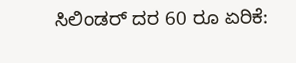ಸಿಲಿಂಡರ್ ದರ 60 ರೂ ಏರಿಕೆ: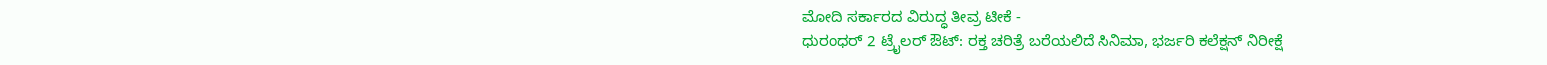ಮೋದಿ ಸರ್ಕಾರದ ವಿರುದ್ಧ ತೀವ್ರ ಟೀಕೆ -
ಧುರಂಧರ್ 2 ಟ್ರೈಲರ್ ಔಟ್: ರಕ್ತ ಚರಿತ್ರೆ ಬರೆಯಲಿದೆ ಸಿನಿಮಾ, ಭರ್ಜರಿ ಕಲೆಕ್ಷನ್ ನಿರೀಕ್ಷೆ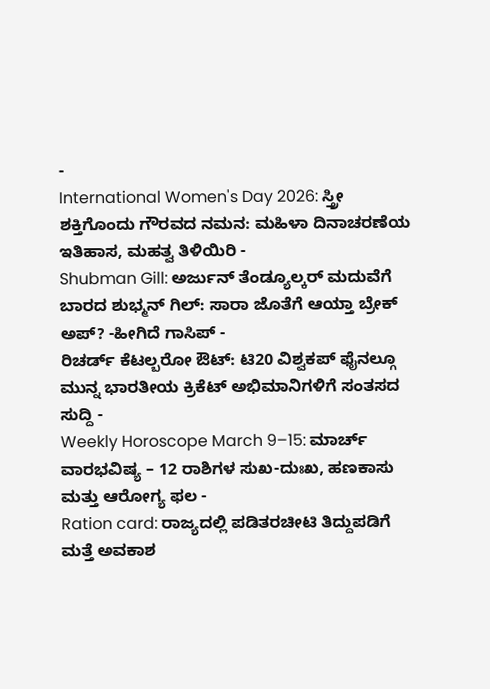-
International Women's Day 2026: ಸ್ತ್ರೀ ಶಕ್ತಿಗೊಂದು ಗೌರವದ ನಮನ: ಮಹಿಳಾ ದಿನಾಚರಣೆಯ ಇತಿಹಾಸ, ಮಹತ್ವ ತಿಳಿಯಿರಿ -
Shubman Gill: ಅರ್ಜುನ್ ತೆಂಡ್ಯೂಲ್ಕರ್ ಮದುವೆಗೆ ಬಾರದ ಶುಭ್ಮನ್ ಗಿಲ್: ಸಾರಾ ಜೊತೆಗೆ ಆಯ್ತಾ ಬ್ರೇಕ್ ಅಪ್? -ಹೀಗಿದೆ ಗಾಸಿಪ್ -
ರಿಚರ್ಡ್ ಕೆಟಲ್ಬರೋ ಔಟ್: ಟಿ20 ವಿಶ್ವಕಪ್ ಫೈನಲ್ಗೂ ಮುನ್ನ ಭಾರತೀಯ ಕ್ರಿಕೆಟ್ ಅಭಿಮಾನಿಗಳಿಗೆ ಸಂತಸದ ಸುದ್ದಿ -
Weekly Horoscope March 9–15: ಮಾರ್ಚ್ ವಾರಭವಿಷ್ಯ – 12 ರಾಶಿಗಳ ಸುಖ-ದುಃಖ, ಹಣಕಾಸು ಮತ್ತು ಆರೋಗ್ಯ ಫಲ -
Ration card: ರಾಜ್ಯದಲ್ಲಿ ಪಡಿತರಚೀಟಿ ತಿದ್ದುಪಡಿಗೆ ಮತ್ತೆ ಅವಕಾಶ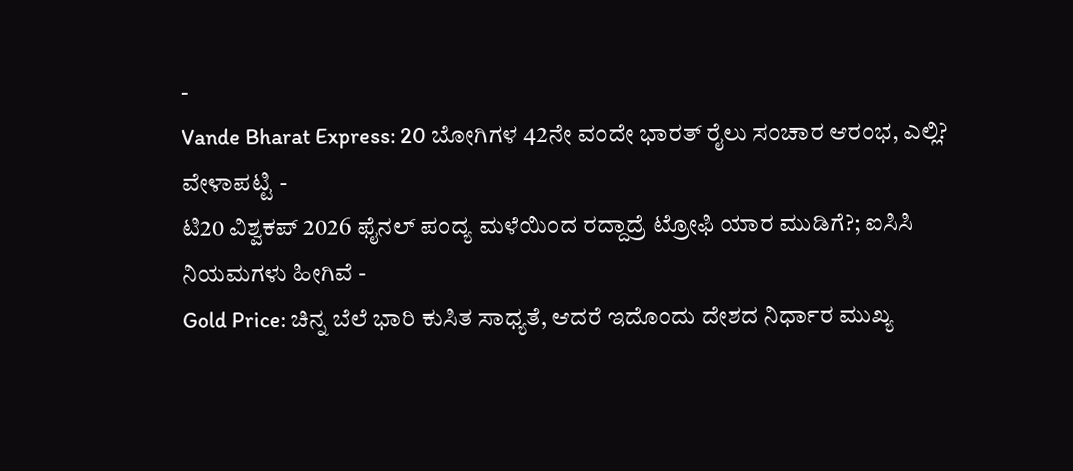-
Vande Bharat Express: 20 ಬೋಗಿಗಳ 42ನೇ ವಂದೇ ಭಾರತ್ ರೈಲು ಸಂಚಾರ ಆರಂಭ, ಎಲ್ಲಿ? ವೇಳಾಪಟ್ಟಿ -
ಟಿ20 ವಿಶ್ವಕಪ್ 2026 ಫೈನಲ್ ಪಂದ್ಯ ಮಳೆಯಿಂದ ರದ್ದಾದ್ರೆ ಟ್ರೋಫಿ ಯಾರ ಮುಡಿಗೆ?; ಐಸಿಸಿ ನಿಯಮಗಳು ಹೀಗಿವೆ -
Gold Price: ಚಿನ್ನ ಬೆಲೆ ಭಾರಿ ಕುಸಿತ ಸಾಧ್ಯತೆ, ಆದರೆ ಇದೊಂದು ದೇಶದ ನಿರ್ಧಾರ ಮುಖ್ಯ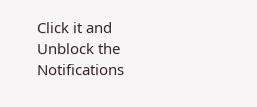Click it and Unblock the Notifications